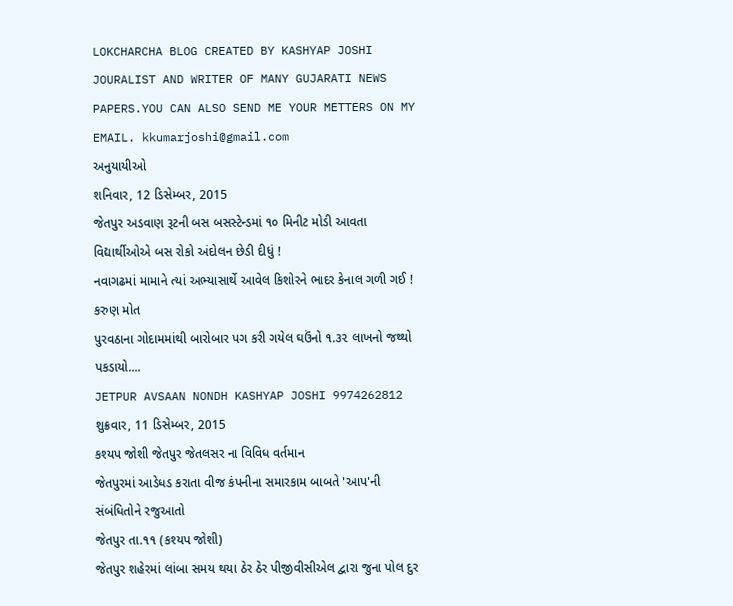LOKCHARCHA BLOG CREATED BY KASHYAP JOSHI JOURALIST AND WRITER OF MANY GUJARATI NEWS PAPERS.YOU CAN ALSO SEND ME YOUR METTERS ON MY EMAIL. kkumarjoshi@gmail.com
અનુયાયીઓ
શનિવાર, 12 ડિસેમ્બર, 2015
જેતપુર અડવાણ રૂટની બસ બસસ્ટેન્ડમાં ૧૦ મિનીટ મોડી આવતા વિદ્યાર્થીઓએ બસ રોકો અંદોલન છેડી દીધું !
નવાગઢમાં મામાને ત્યાં અભ્યાસાર્થે આવેલ કિશોરને ભાદર કેનાલ ગળી ગઈ ! કરુણ મોત
પુરવઠાના ગોદામમાંથી બારોબાર પગ કરી ગયેલ ઘઉંનો ૧.૩૨ લાખનો જથ્થો પકડાયો....
JETPUR AVSAAN NONDH KASHYAP JOSHI 9974262812
શુક્રવાર, 11 ડિસેમ્બર, 2015
કશ્યપ જોશી જેતપુર જેતલસર ના વિવિધ વર્તમાન
જેતપુરમાં આડેધડ કરાતા વીજ કંપનીના સમારકામ બાબતે 'આપ'ની સંબંધિતોને રજુઆતો
જેતપુર તા.૧૧ (કશ્યપ જોશી)
જેતપુર શહેરમાં લાંબા સમય થયા ઠેર ઠેર પીજીવીસીએલ દ્વારા જુના પોલ દુર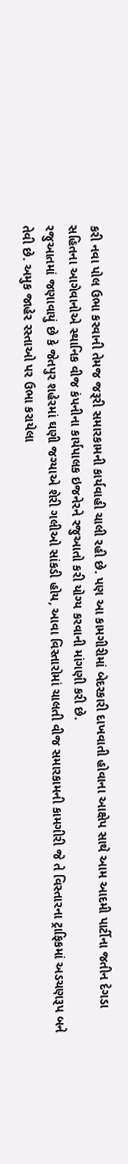કરી નવા પોલ ઉભા કરવાની તેમજ જરૂરી સમારકામની કાર્યવાહી ચાલી રહી છે. પણ આ કામગીરીમાં બેદરકારી દાખવાતી હોવાના આક્ષેપ સાથે આમ આદમી પાર્ટીના જતીન દેગડા સહિતના આગેવાનોએ સ્થાનિક વીજ કંપનીના કાર્યપાલક ઇજનેરને રજુઆતો કરી યોગ્ય કરવાની માંગણી કરી છે.
રજુઆતમાં જણાવાયું છે કે જેતપુર શહેરમાં ઘણી જગ્યાએ શેરી ગલીઓ સાંકડી હોય, આવા વિસ્તારોમાં ચાલતી વીજ સમારકામની કામગીરી જે તે વિસ્તારના ટ્રાફિકમાં અડચણરૂપ બને તેવી છે. અમુક જાહેર રસ્તાઓ પર ઉભા કરાયેલા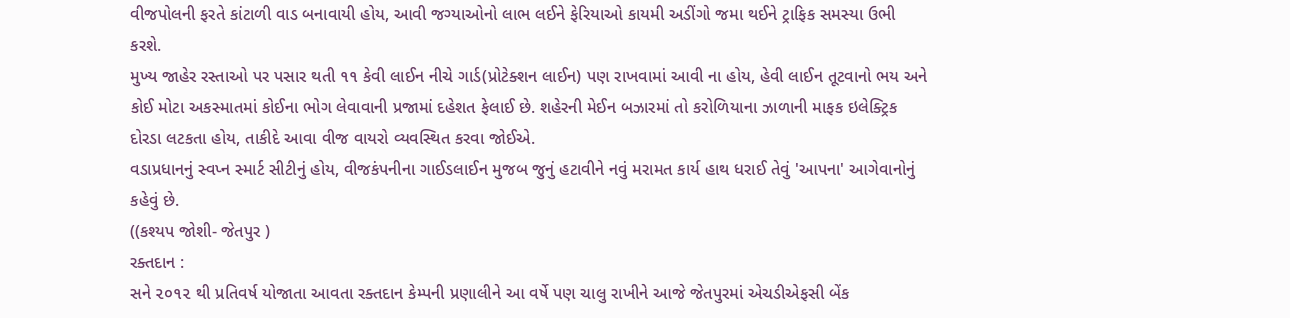વીજપોલની ફરતે કાંટાળી વાડ બનાવાયી હોય, આવી જગ્યાઓનો લાભ લઈને ફેરિયાઓ કાયમી અડીંગો જમા થઈને ટ્રાફિક સમસ્યા ઉભી કરશે.
મુખ્ય જાહેર રસ્તાઓ પર પસાર થતી ૧૧ કેવી લાઈન નીચે ગાર્ડ(પ્રોટેક્શન લાઈન) પણ રાખવામાં આવી ના હોય, હેવી લાઈન તૂટવાનો ભય અને કોઈ મોટા અકસ્માતમાં કોઈના ભોગ લેવાવાની પ્રજામાં દહેશત ફેલાઈ છે. શહેરની મેઈન બઝારમાં તો કરોળિયાના ઝાળાની માફક ઇલેક્ટ્રિક દોરડા લટકતા હોય, તાકીદે આવા વીજ વાયરો વ્યવસ્થિત કરવા જોઈએ.
વડાપ્રધાનનું સ્વપ્ન સ્માર્ટ સીટીનું હોય, વીજકંપનીના ગાઈડલાઈન મુજબ જુનું હટાવીને નવું મરામત કાર્ય હાથ ધરાઈ તેવું 'આપના' આગેવાનોનું કહેવું છે.
((કશ્યપ જોશી- જેતપુર )
રક્તદાન :
સને ૨૦૧૨ થી પ્રતિવર્ષ યોજાતા આવતા રક્તદાન કેમ્પની પ્રણાલીને આ વર્ષે પણ ચાલુ રાખીને આજે જેતપુરમાં એચડીએફસી બેંક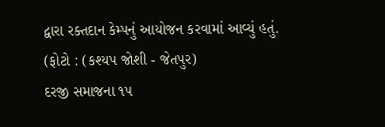દ્વારા રક્તદાન કેમ્પનું આયોજન કરવામાં આવ્યું હતું.
(ફોટો : (કશ્યપ જોશી - જેતપુર)
દરજી સમાજના ૧૫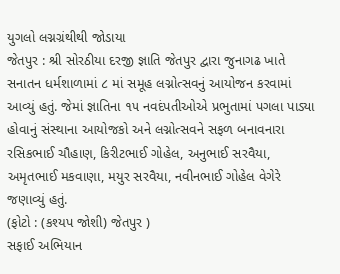યુગલો લગ્નગ્રંથીથી જોડાયા
જેતપુર : શ્રી સોરઠીયા દરજી જ્ઞાતિ જેતપુર દ્વારા જુનાગઢ ખાતે સનાતન ધર્મશાળામાં ૮ માં સમૂહ લગ્નોત્સવનું આયોજન કરવામાં આવ્યું હતું. જેમાં જ્ઞાતિના ૧૫ નવદંપતીઓએ પ્રભુતામાં પગલા પાડ્યા હોવાનું સંસ્થાના આયોજકો અને લગ્નોત્સવને સફળ બનાવનારા રસિકભાઈ ચૌહાણ, કિરીટભાઈ ગોહેલ, અનુભાઈ સરવૈયા, અમૃતભાઈ મકવાણા, મયુર સરવૈયા, નવીનભાઈ ગોહેલ વેગેરે જણાવ્યું હતું.
(ફોટો : (કશ્યપ જોશી) જેતપુર )
સફાઈ અભિયાન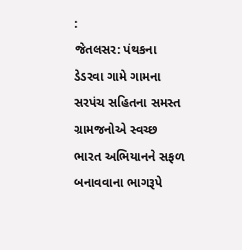:
જેતલસર: પંથકના ડેડરવા ગામે ગામના સરપંચ સહિતના સમસ્ત ગ્રામજનોએ સ્વચ્છ ભારત અભિયાનને સફળ બનાવવાના ભાગરૂપે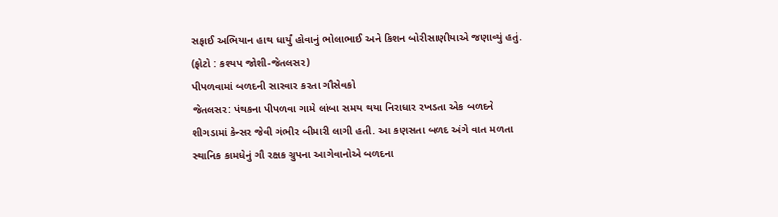સફાઈ અભિયાન હાથ ધાર્યું હોવાનું ભોલાભાઈ અને કિશન બોરીસાણીયાએ જણાવ્યું હતું. (ફોટો : કશ્યપ જોશી-જેતલસર)
પીપળવામાં બળદની સારવાર કરતા ગૌસેવકો
જેતલસર: પંથકના પીપળવા ગામે લાંબા સમય થયા નિરાધાર રખડતા એક બળદને શીગડામાં કેન્સર જેવી ગંભીર બીમારી લાગી હતી. આ કણસતા બળદ અંગે વાત મળતા સ્થાનિક કામધેનું ગૌ રક્ષક ગ્રુપના આગેવાનોએ બળદના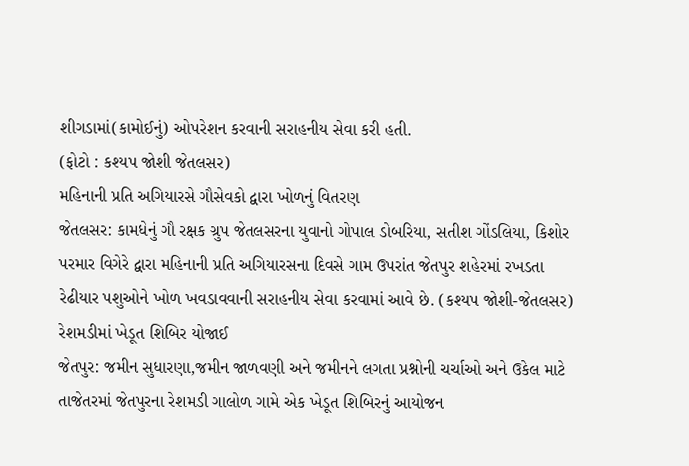શીગડામાં(કામોઈનું) ઓપરેશન કરવાની સરાહનીય સેવા કરી હતી.
(ફોટો : કશ્યપ જોશી જેતલસર)
મહિનાની પ્રતિ અગિયારસે ગૌસેવકો દ્વારા ખોળનું વિતરણ
જેતલસર: કામધેનું ગૌ રક્ષક ગ્રુપ જેતલસરના યુવાનો ગોપાલ ડોબરિયા, સતીશ ગોંડલિયા, કિશોર પરમાર વિગેરે દ્વારા મહિનાની પ્રતિ અગિયારસના દિવસે ગામ ઉપરાંત જેતપુર શહેરમાં રખડતા રેઢીયાર પશુઓને ખોળ ખવડાવવાની સરાહનીય સેવા કરવામાં આવે છે. (કશ્યપ જોશી-જેતલસર)
રેશમડીમાં ખેડૂત શિબિર યોજાઈ
જેતપુર: જમીન સુધારણા,જમીન જાળવણી અને જમીનને લગતા પ્રશ્નોની ચર્ચાઓ અને ઉકેલ માટે તાજેતરમાં જેતપુરના રેશમડી ગાલોળ ગામે એક ખેડૂત શિબિરનું આયોજન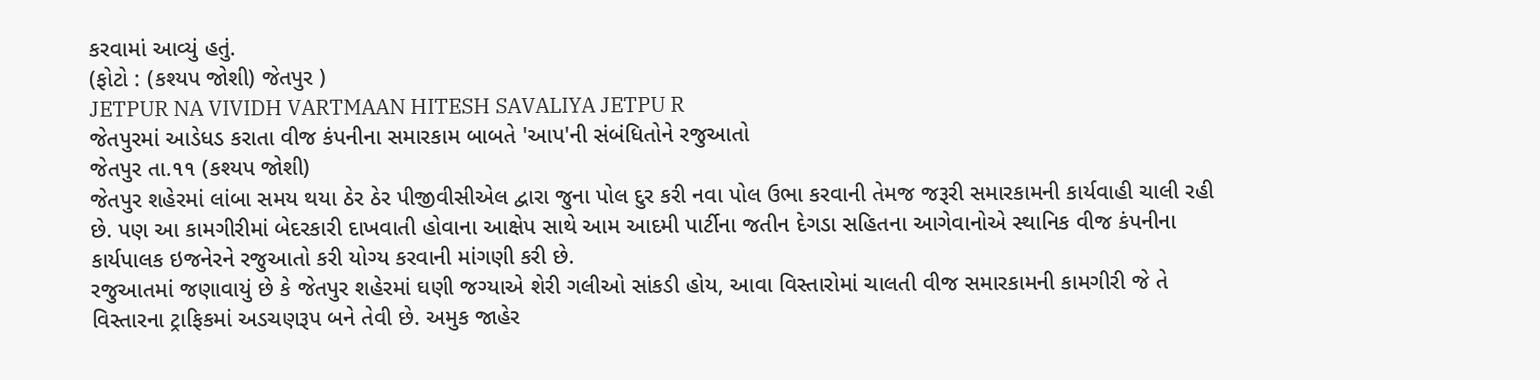કરવામાં આવ્યું હતું.
(ફોટો : (કશ્યપ જોશી) જેતપુર )
JETPUR NA VIVIDH VARTMAAN HITESH SAVALIYA JETPU R
જેતપુરમાં આડેધડ કરાતા વીજ કંપનીના સમારકામ બાબતે 'આપ'ની સંબંધિતોને રજુઆતો
જેતપુર તા.૧૧ (કશ્યપ જોશી)
જેતપુર શહેરમાં લાંબા સમય થયા ઠેર ઠેર પીજીવીસીએલ દ્વારા જુના પોલ દુર કરી નવા પોલ ઉભા કરવાની તેમજ જરૂરી સમારકામની કાર્યવાહી ચાલી રહી છે. પણ આ કામગીરીમાં બેદરકારી દાખવાતી હોવાના આક્ષેપ સાથે આમ આદમી પાર્ટીના જતીન દેગડા સહિતના આગેવાનોએ સ્થાનિક વીજ કંપનીના કાર્યપાલક ઇજનેરને રજુઆતો કરી યોગ્ય કરવાની માંગણી કરી છે.
રજુઆતમાં જણાવાયું છે કે જેતપુર શહેરમાં ઘણી જગ્યાએ શેરી ગલીઓ સાંકડી હોય, આવા વિસ્તારોમાં ચાલતી વીજ સમારકામની કામગીરી જે તે વિસ્તારના ટ્રાફિકમાં અડચણરૂપ બને તેવી છે. અમુક જાહેર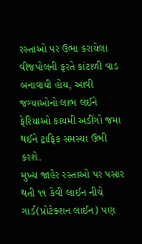રસ્તાઓ પર ઉભા કરાયેલા વીજપોલની ફરતે કાંટાળી વાડ બનાવાયી હોય, આવી જગ્યાઓનો લાભ લઈને ફેરિયાઓ કાયમી અડીંગો જમા થઈને ટ્રાફિક સમસ્યા ઉભી કરશે.
મુખ્ય જાહેર રસ્તાઓ પર પસાર થતી ૧૧ કેવી લાઈન નીચે ગાર્ડ(પ્રોટેક્શન લાઈન) પણ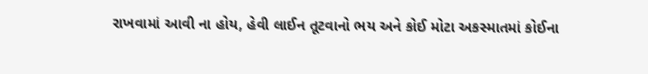રાખવામાં આવી ના હોય, હેવી લાઈન તૂટવાનો ભય અને કોઈ મોટા અકસ્માતમાં કોઈના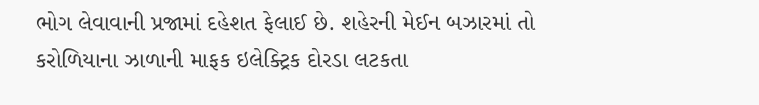ભોગ લેવાવાની પ્રજામાં દહેશત ફેલાઈ છે. શહેરની મેઈન બઝારમાં તો કરોળિયાના ઝાળાની માફક ઇલેક્ટ્રિક દોરડા લટકતા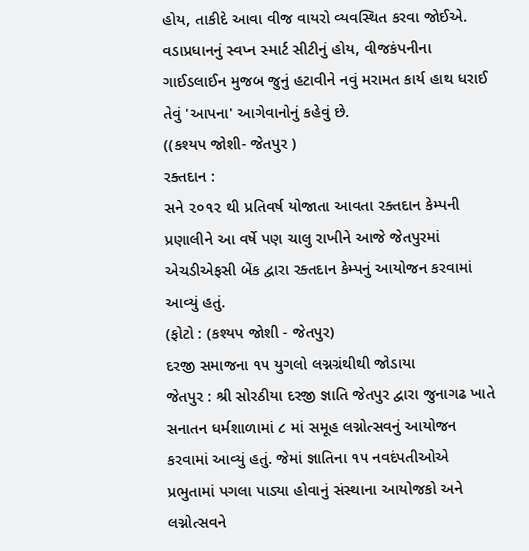હોય, તાકીદે આવા વીજ વાયરો વ્યવસ્થિત કરવા જોઈએ.
વડાપ્રધાનનું સ્વપ્ન સ્માર્ટ સીટીનું હોય, વીજકંપનીના ગાઈડલાઈન મુજબ જુનું હટાવીને નવું મરામત કાર્ય હાથ ધરાઈ તેવું 'આપના' આગેવાનોનું કહેવું છે.
((કશ્યપ જોશી- જેતપુર )
રક્તદાન :
સને ૨૦૧૨ થી પ્રતિવર્ષ યોજાતા આવતા રક્તદાન કેમ્પની પ્રણાલીને આ વર્ષે પણ ચાલુ રાખીને આજે જેતપુરમાં એચડીએફસી બેંક દ્વારા રક્તદાન કેમ્પનું આયોજન કરવામાં આવ્યું હતું.
(ફોટો : (કશ્યપ જોશી - જેતપુર)
દરજી સમાજના ૧૫ યુગલો લગ્નગ્રંથીથી જોડાયા
જેતપુર : શ્રી સોરઠીયા દરજી જ્ઞાતિ જેતપુર દ્વારા જુનાગઢ ખાતે સનાતન ધર્મશાળામાં ૮ માં સમૂહ લગ્નોત્સવનું આયોજન કરવામાં આવ્યું હતું. જેમાં જ્ઞાતિના ૧૫ નવદંપતીઓએ પ્રભુતામાં પગલા પાડ્યા હોવાનું સંસ્થાના આયોજકો અને લગ્નોત્સવને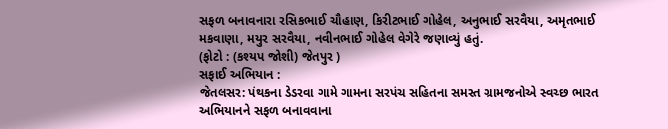સફળ બનાવનારા રસિકભાઈ ચૌહાણ, કિરીટભાઈ ગોહેલ, અનુભાઈ સરવૈયા, અમૃતભાઈ મકવાણા, મયુર સરવૈયા, નવીનભાઈ ગોહેલ વેગેરે જણાવ્યું હતું.
(ફોટો : (કશ્યપ જોશી) જેતપુર )
સફાઈ અભિયાન :
જેતલસર: પંથકના ડેડરવા ગામે ગામના સરપંચ સહિતના સમસ્ત ગ્રામજનોએ સ્વચ્છ ભારત અભિયાનને સફળ બનાવવાના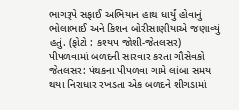ભાગરૂપે સફાઈ અભિયાન હાથ ધાર્યું હોવાનું ભોલાભાઈ અને કિશન બોરીસાણીયાએ જણાવ્યું હતું. (ફોટો : કશ્યપ જોશી-જેતલસર)
પીપળવામાં બળદની સારવાર કરતા ગૌસેવકો
જેતલસર: પંથકના પીપળવા ગામે લાંબા સમય થયા નિરાધાર રખડતા એક બળદને શીગડામાં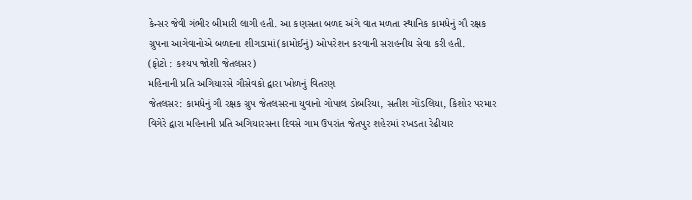કેન્સર જેવી ગંભીર બીમારી લાગી હતી. આ કણસતા બળદ અંગે વાત મળતા સ્થાનિક કામધેનું ગૌ રક્ષક ગ્રુપના આગેવાનોએ બળદના શીગડામાં(કામોઈનું) ઓપરેશન કરવાની સરાહનીય સેવા કરી હતી.
(ફોટો : કશ્યપ જોશી જેતલસર)
મહિનાની પ્રતિ અગિયારસે ગૌસેવકો દ્વારા ખોળનું વિતરણ
જેતલસર: કામધેનું ગૌ રક્ષક ગ્રુપ જેતલસરના યુવાનો ગોપાલ ડોબરિયા, સતીશ ગોંડલિયા, કિશોર પરમાર વિગેરે દ્વારા મહિનાની પ્રતિ અગિયારસના દિવસે ગામ ઉપરાંત જેતપુર શહેરમાં રખડતા રેઢીયાર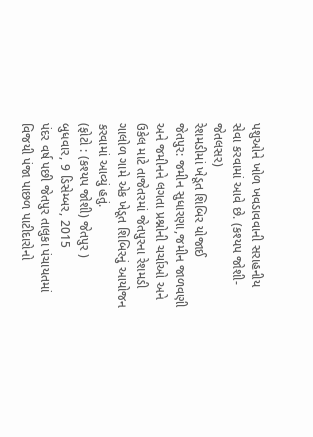પશુઓને ખોળ ખવડાવવાની સરાહનીય સેવા કરવામાં આવે છે. (કશ્યપ જોશી-જેતલસર)
રેશમડીમાં ખેડૂત શિબિર યોજાઈ
જેતપુર: જમીન સુધારણા,જમીન જાળવણી અને જમીનને લગતા પ્રશ્નોની ચર્ચાઓ અને ઉકેલ માટે તાજેતરમાં જેતપુરના રેશમડી ગાલોળ ગામે એક ખેડૂત શિબિરનું આયોજન કરવામાં આવ્યું હતું.
(ફોટો : (કશ્યપ જોશી) જેતપુર )
બુધવાર, 9 ડિસેમ્બર, 2015
પંદર વર્ષ પછી જેતપુર તાલુકા પંચાયતમાં વિજયી પંજા પાછળ પાટીદારોનો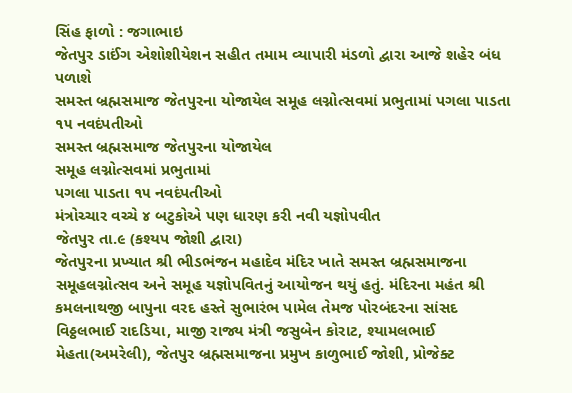સિંહ ફાળો : જગાભાઇ
જેતપુર ડાઈંગ એશોશીયેશન સહીત તમામ વ્યાપારી મંડળો દ્વારા આજે શહેર બંધ પળાશે
સમસ્ત બ્રહ્મસમાજ જેતપુરના યોજાયેલ સમૂહ લગ્નોત્સવમાં પ્રભુતામાં પગલા પાડતા ૧૫ નવદંપતીઓ
સમસ્ત બ્રહ્મસમાજ જેતપુરના યોજાયેલ
સમૂહ લગ્નોત્સવમાં પ્રભુતામાં
પગલા પાડતા ૧૫ નવદંપતીઓ
મંત્રોચ્ચાર વચ્ચે ૪ બટુકોએ પણ ધારણ કરી નવી યજ્ઞોપવીત
જેતપુર તા.૯ (કશ્યપ જોશી દ્વારા)
જેતપુરના પ્રખ્યાત શ્રી ભીડભંજન મહાદેવ મંદિર ખાતે સમસ્ત બ્રહ્મસમાજના સમૂહલગ્નોત્સવ અને સમૂહ યજ્ઞોપવિતનું આયોજન થયું હતું. મંદિરના મહંત શ્રી કમલનાથજી બાપુના વરદ હસ્તે સુભારંભ પામેલ તેમજ પોરબંદરના સાંસદ વિઠ્ઠલભાઈ રાદડિયા, માજી રાજ્ય મંત્રી જસુબેન કોરાટ, શ્યામલભાઈ મેહતા(અમરેલી), જેતપુર બ્રહ્મસમાજના પ્રમુખ કાળુભાઈ જોશી, પ્રોજેક્ટ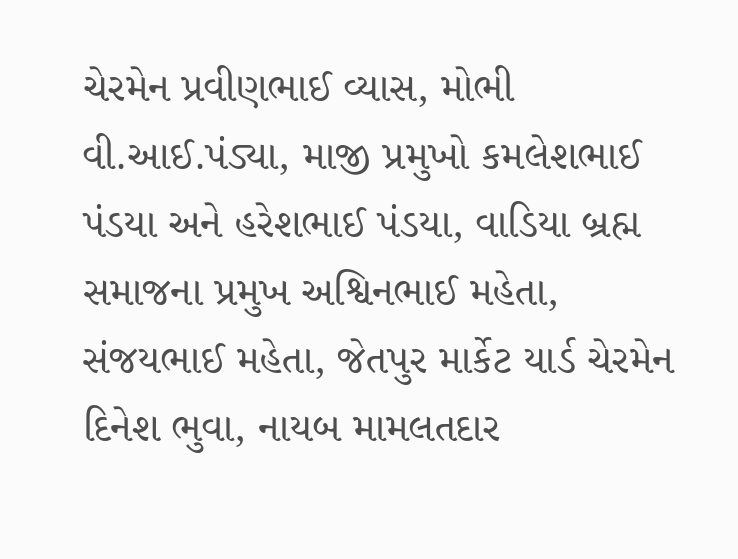ચેરમેન પ્રવીણભાઈ વ્યાસ, મોભી વી.આઈ.પંડ્યા, માજી પ્રમુખો કમલેશભાઈ પંડયા અને હરેશભાઈ પંડયા, વાડિયા બ્રહ્મ સમાજના પ્રમુખ અશ્વિનભાઈ મહેતા, સંજયભાઈ મહેતા, જેતપુર માર્કેટ યાર્ડ ચેરમેન દિનેશ ભુવા, નાયબ મામલતદાર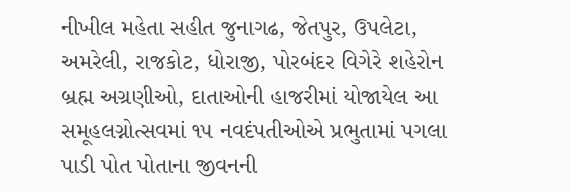નીખીલ મહેતા સહીત જુનાગઢ, જેતપુર, ઉપલેટા, અમરેલી, રાજકોટ, ધોરાજી, પોરબંદર વિગેરે શહેરોન બ્રહ્મ અગ્રણીઓ, દાતાઓની હાજરીમાં યોજાયેલ આ સમૂહલગ્નોત્સવમાં ૧૫ નવદંપતીઓએ પ્રભુતામાં પગલા પાડી પોત પોતાના જીવનની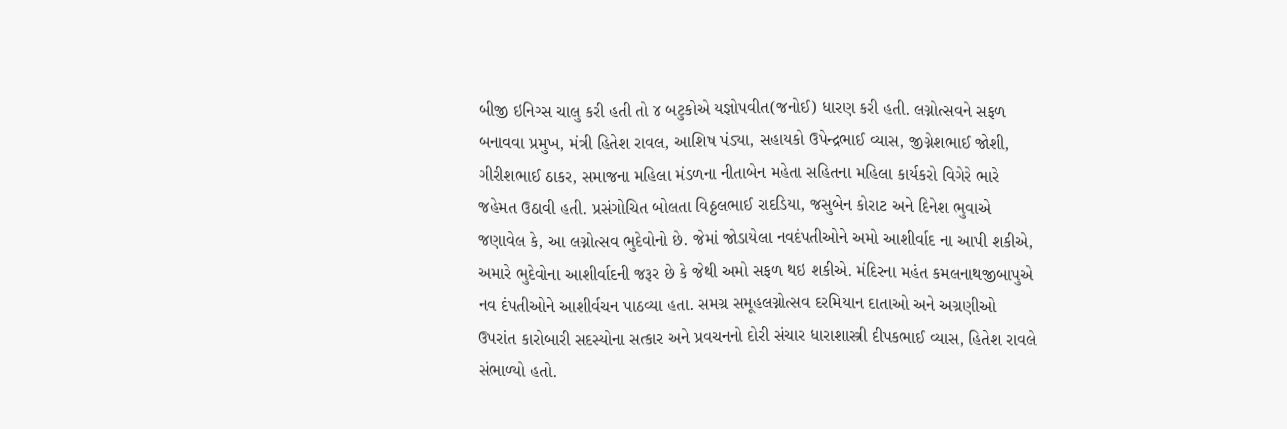બીજી ઇનિગ્સ ચાલુ કરી હતી તો ૪ બટુકોએ યજ્ઞોપવીત(જનોઈ) ધારણ કરી હતી. લગ્નોત્સવને સફળ બનાવવા પ્રમુખ, મંત્રી હિતેશ રાવલ, આશિષ પંડ્યા, સહાયકો ઉપેન્દ્રભાઈ વ્યાસ, જીગ્નેશભાઈ જોશી, ગીરીશભાઈ ઠાકર, સમાજના મહિલા મંડળના નીતાબેન મહેતા સહિતના મહિલા કાર્યકરો વિગેરે ભારે જહેમત ઉઠાવી હતી. પ્રસંગોચિત બોલતા વિઠ્ઠલભાઈ રાદડિયા, જસુબેન કોરાટ અને દિનેશ ભુવાએ જણાવેલ કે, આ લગ્નોત્સવ ભુદેવોનો છે. જેમાં જોડાયેલા નવદંપતીઓને અમો આશીર્વાદ ના આપી શકીએ, અમારે ભુદેવોના આશીર્વાદની જરૂર છે કે જેથી અમો સફળ થઇ શકીએ. મંદિરના મહંત કમલનાથજીબાપુએ નવ દંપતીઓને આશીર્વચન પાઠવ્યા હતા. સમગ્ર સમૂહલગ્નોત્સવ દરમિયાન દાતાઓ અને અગ્રણીઓ ઉપરાંત કારોબારી સદસ્યોના સત્કાર અને પ્રવચનનો દોરી સંચાર ધારાશાસ્ત્રી દીપકભાઈ વ્યાસ, હિતેશ રાવલે સંભાળ્યો હતો.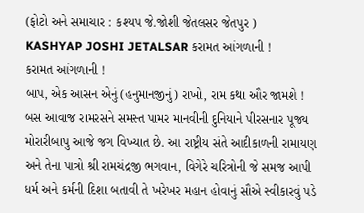(ફોટો અને સમાચાર : કશ્યપ જે.જોશી જેતલસર જેતપુર )
KASHYAP JOSHI JETALSAR કરામત આંગળાની !
કરામત આંગળાની !
બાપ, એક આસન એનું (હનુમાનજીનું) રાખો, રામ કથા ઔર જામશે ! બસ આવાજ રામરસને સમસ્ત પામર માનવીની દુનિયાને પીરસનાર પૂજ્ય મોરારીબાપુ આજે જગ વિખ્યાત છે. આ રાષ્ટ્રીય સંતે આદીકાળની રામાયણ અને તેના પાત્રો શ્રી રામચંદ્રજી ભગવાન, વિગેરે ચરિત્રોની જે સમજ આપી ધર્મ અને કર્મની દિશા બતાવી તે ખરેખર મહાન હોવાનું સૌએ સ્વીકારવું પડે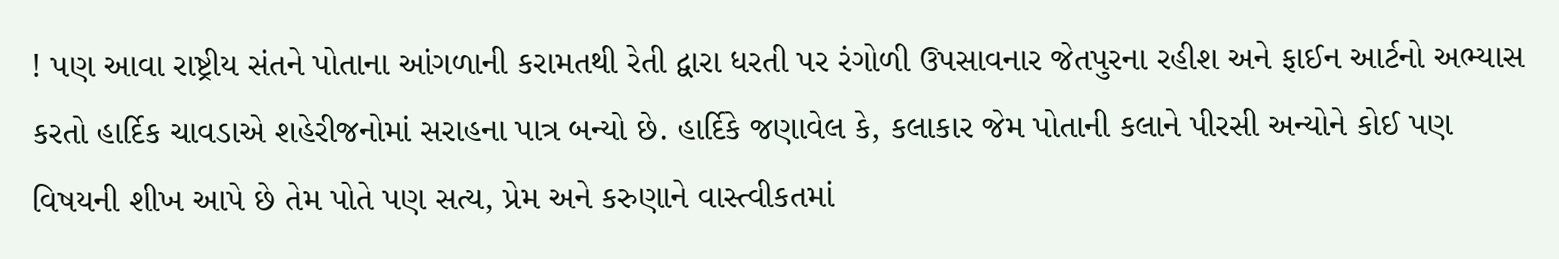! પણ આવા રાષ્ટ્રીય સંતને પોતાના આંગળાની કરામતથી રેતી દ્વારા ધરતી પર રંગોળી ઉપસાવનાર જેતપુરના રહીશ અને ફાઈન આર્ટનો અભ્યાસ કરતો હાર્દિક ચાવડાએ શહેરીજનોમાં સરાહના પાત્ર બન્યો છે. હાર્દિકે જણાવેલ કે, કલાકાર જેમ પોતાની કલાને પીરસી અન્યોને કોઈ પણ વિષયની શીખ આપે છે તેમ પોતે પણ સત્ય, પ્રેમ અને કરુણાને વાસ્ત્વીકતમાં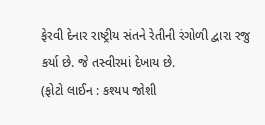ફેરવી દેનાર રાષ્ટ્રીય સંતને રેતીની રંગોળી દ્વારા રજુ કર્યા છે. જે તસ્વીરમાં દેખાય છે.
(ફોટો લાઈન : કશ્યપ જોશી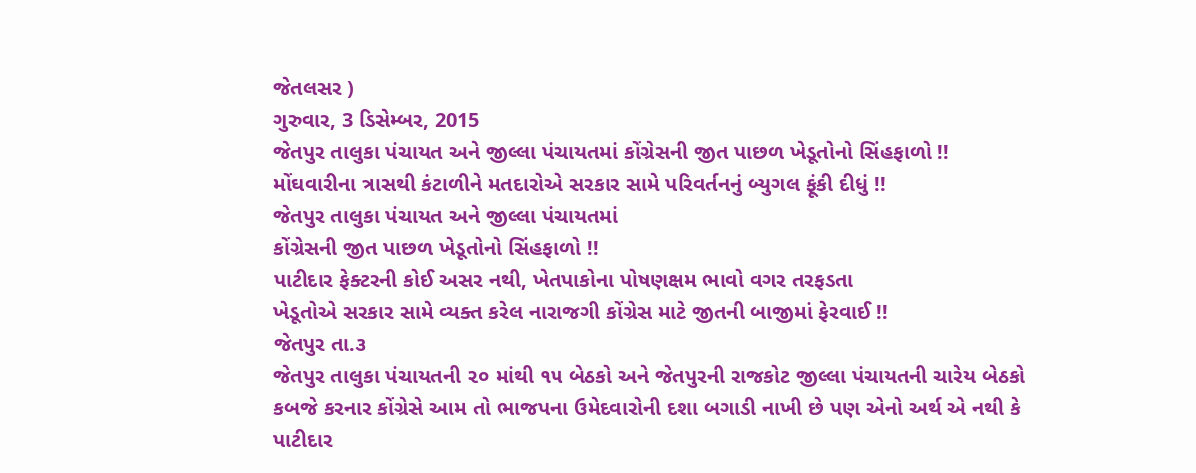જેતલસર )
ગુરુવાર, 3 ડિસેમ્બર, 2015
જેતપુર તાલુકા પંચાયત અને જીલ્લા પંચાયતમાં કોંગ્રેસની જીત પાછળ ખેડૂતોનો સિંહફાળો !!
મોંઘવારીના ત્રાસથી કંટાળીને મતદારોએ સરકાર સામે પરિવર્તનનું બ્યુગલ ફૂંકી દીધું !!
જેતપુર તાલુકા પંચાયત અને જીલ્લા પંચાયતમાં
કોંગ્રેસની જીત પાછળ ખેડૂતોનો સિંહફાળો !!
પાટીદાર ફેક્ટરની કોઈ અસર નથી, ખેતપાકોના પોષણક્ષમ ભાવો વગર તરફડતા
ખેડૂતોએ સરકાર સામે વ્યક્ત કરેલ નારાજગી કોંગ્રેસ માટે જીતની બાજીમાં ફેરવાઈ !!
જેતપુર તા.૩
જેતપુર તાલુકા પંચાયતની ૨૦ માંથી ૧૫ બેઠકો અને જેતપુરની રાજકોટ જીલ્લા પંચાયતની ચારેય બેઠકો કબજે કરનાર કોંગ્રેસે આમ તો ભાજપના ઉમેદવારોની દશા બગાડી નાખી છે પણ એનો અર્થ એ નથી કે પાટીદાર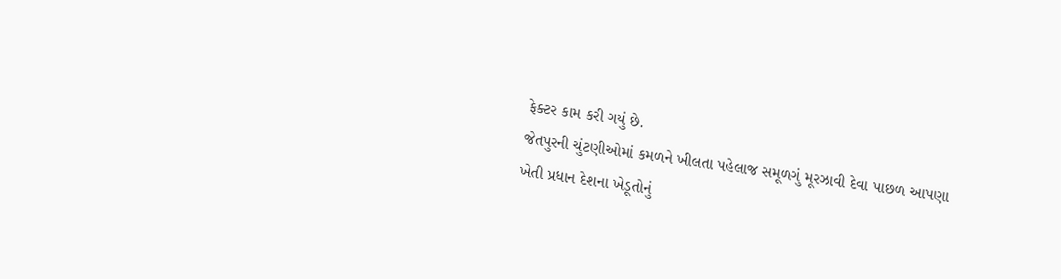ફેક્ટર કામ કરી ગયું છે.
જેતપુરની ચુંટણીઓમાં કમળને ખીલતા પહેલાજ સમૂળગું મૂરઝાવી દેવા પાછળ આપણા ખેતી પ્રધાન દેશના ખેડૂતોનું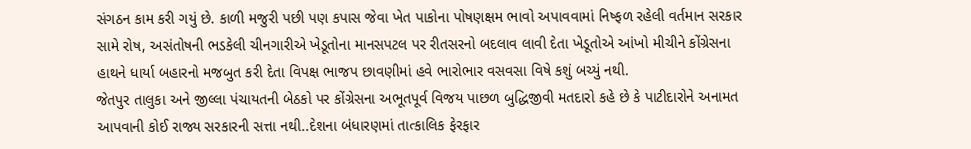સંગઠન કામ કરી ગયું છે. કાળી મજુરી પછી પણ કપાસ જેવા ખેત પાકોના પોષણક્ષમ ભાવો અપાવવામાં નિષ્ફળ રહેલી વર્તમાન સરકાર સામે રોષ, અસંતોષની ભડકેલી ચીનગારીએ ખેડૂતોના માનસપટલ પર રીતસરનો બદલાવ લાવી દેતા ખેડૂતોએ આંખો મીચીને કોંગ્રેસના હાથને ધાર્યા બહારનો મજબુત કરી દેતા વિપક્ષ ભાજપ છાવણીમાં હવે ભારોભાર વસવસા વિષે કશું બચ્યું નથી.
જેતપુર તાલુકા અને જીલ્લા પંચાયતની બેઠકો પર કોંગ્રેસના અભૂતપૂર્વ વિજય પાછળ બુદ્ધિજીવી મતદારો કહે છે કે પાટીદારોને અનામત આપવાની કોઈ રાજ્ય સરકારની સત્તા નથી..દેશના બંધારણમાં તાત્કાલિક ફેરફાર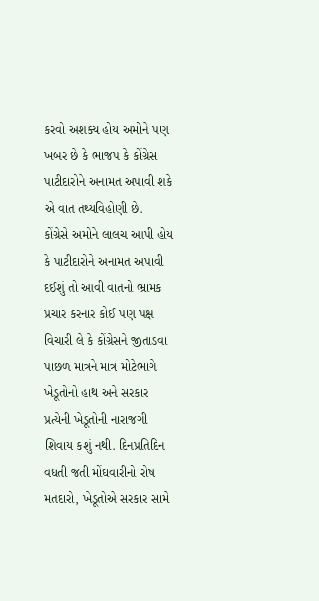કરવો અશક્ય હોય અમોને પણ ખબર છે કે ભાજપ કે કોંગ્રેસ પાટીદારોને અનામત અપાવી શકે એ વાત તથ્યવિહોણી છે.
કોંગ્રેસે અમોને લાલચ આપી હોય કે પાટીદારોને અનામત અપાવી દઈશું તો આવી વાતનો ભ્રામક પ્રચાર કરનાર કોઈ પણ પક્ષ વિચારી લે કે કોંગ્રેસને જીતાડવા પાછળ માત્રને માત્ર મોટેભાગે ખેડૂતોનો હાથ અને સરકાર પ્રત્યેની ખેડૂતોની નારાજગી શિવાય કશું નથી. દિનપ્રતિદિન વધતી જતી મોંઘવારીનો રોષ મતદારો, ખેડૂતોએ સરકાર સામે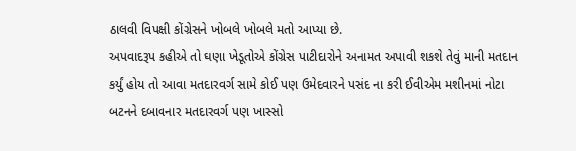ઠાલવી વિપક્ષી કોંગ્રેસને ખોબલે ખોબલે મતો આપ્યા છે.
અપવાદરૂપ કહીએ તો ઘણા ખેડૂતોએ કોંગ્રેસ પાટીદારોને અનામત અપાવી શકશે તેવું માની મતદાન કર્યું હોય તો આવા મતદારવર્ગ સામે કોઈ પણ ઉમેદવારને પસંદ ના કરી ઈવીએમ મશીનમાં નોટા બટનને દબાવનાર મતદારવર્ગ પણ ખાસ્સો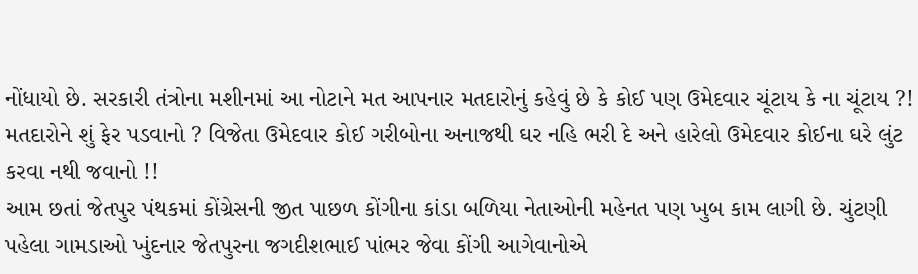નોંધાયો છે. સરકારી તંત્રોના મશીનમાં આ નોટાને મત આપનાર મતદારોનું કહેવું છે કે કોઈ પણ ઉમેદવાર ચૂંટાય કે ના ચૂંટાય ?! મતદારોને શું ફેર પડવાનો ? વિજેતા ઉમેદવાર કોઈ ગરીબોના અનાજથી ઘર નહિ ભરી દે અને હારેલો ઉમેદવાર કોઈના ઘરે લુંટ કરવા નથી જવાનો !!
આમ છતાં જેતપુર પંથકમાં કોંગ્રેસની જીત પાછળ કોંગીના કાંડા બળિયા નેતાઓની મહેનત પણ ખુબ કામ લાગી છે. ચુંટણી પહેલા ગામડાઓ ખુંદનાર જેતપુરના જગદીશભાઈ પાંભર જેવા કોંગી આગેવાનોએ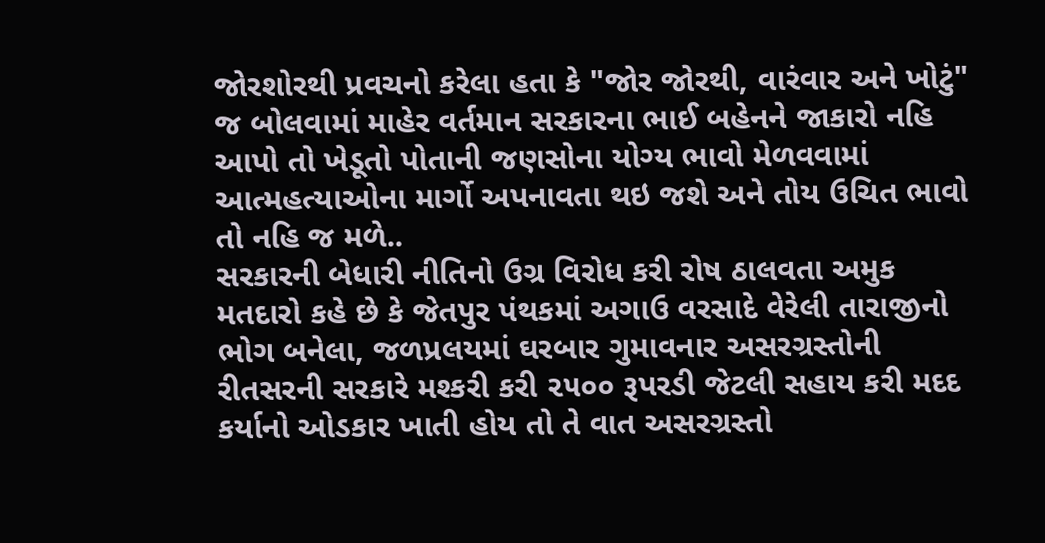જોરશોરથી પ્રવચનો કરેલા હતા કે "જોર જોરથી, વારંવાર અને ખોટું" જ બોલવામાં માહેર વર્તમાન સરકારના ભાઈ બહેનને જાકારો નહિ આપો તો ખેડૂતો પોતાની જણસોના યોગ્ય ભાવો મેળવવામાં આત્મહત્યાઓના માર્ગો અપનાવતા થઇ જશે અને તોય ઉચિત ભાવો તો નહિ જ મળે..
સરકારની બેધારી નીતિનો ઉગ્ર વિરોધ કરી રોષ ઠાલવતા અમુક મતદારો કહે છે કે જેતપુર પંથકમાં અગાઉ વરસાદે વેરેલી તારાજીનો ભોગ બનેલા, જળપ્રલયમાં ઘરબાર ગુમાવનાર અસરગ્રસ્તોની રીતસરની સરકારે મશ્કરી કરી ૨૫૦૦ રૂપરડી જેટલી સહાય કરી મદદ કર્યાનો ઓડકાર ખાતી હોય તો તે વાત અસરગ્રસ્તો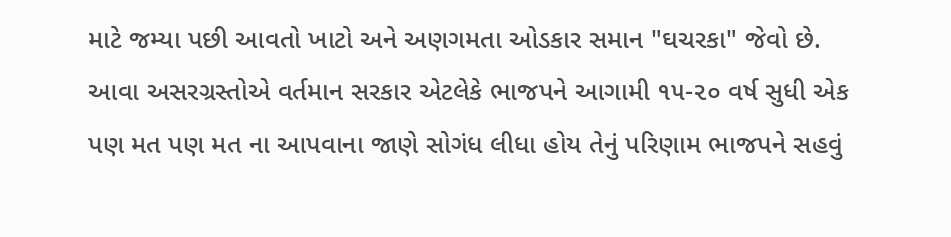માટે જમ્યા પછી આવતો ખાટો અને અણગમતા ઓડકાર સમાન "ઘચરકા" જેવો છે. આવા અસરગ્રસ્તોએ વર્તમાન સરકાર એટલેકે ભાજપને આગામી ૧૫-૨૦ વર્ષ સુધી એક પણ મત પણ મત ના આપવાના જાણે સોગંધ લીધા હોય તેનું પરિણામ ભાજપને સહવું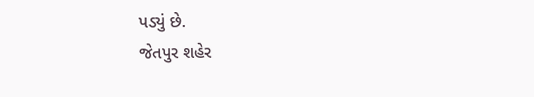પડ્યું છે.
જેતપુર શહેર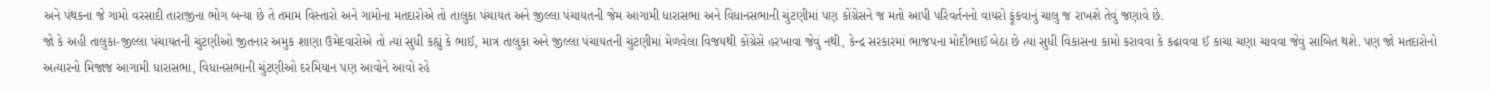અને પંથકના જે ગામો વરસાદી તારાજીના ભોગ બન્યા છે તે તમામ વિસ્તારો અને ગામોના મતદારોએ તો તાલુકા પંચાયત અને જીલ્લા પંચાયતની જેમ આગામી ધારાસભા અને વિધાનસભાની ચુંટણીમાં પણ કોંગ્રેસને જ મતો આપી પરિવર્તનનો વાયરો ફૂંકવાનું ચાલુ જ રાખશે તેવું જણાવે છે.
જો કે અહી તાલુકા-જીલ્લા પંચાયતની ચુંટણીઓ જીતનાર અમુક શાણા ઉમેદવારોએ તો ત્યાં સુધી કહ્યું કે ભાઈ, માત્ર તાલુકા અને જીલ્લા પંચાયતની ચુંટણીમાં મેળવેલા વિજયથી કોંગ્રેસે હરખાવા જેવું નથી, કેન્દ્ર સરકારમાં ભાજપના મોદીભાઈ બેઠા છે ત્યાં સુધી વિકાસના કામો કરાવવા કે કઢાવવા ઈ કાચા ચણા ચાવવા જેવું સાબિત થશે. પણ જો મતદારોનો અત્યારનો મિજાજ આગામી ધારાસભા, વિધાનસભાની ચુંટણીઓ દરમિયાન પણ આવોને આવો રહે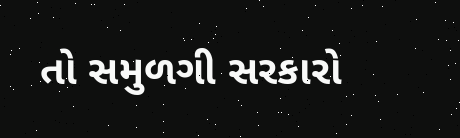તો સમુળગી સરકારો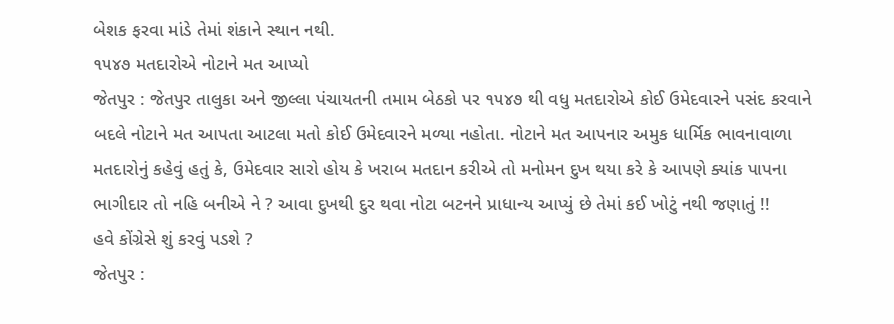બેશક ફરવા માંડે તેમાં શંકાને સ્થાન નથી.
૧૫૪૭ મતદારોએ નોટાને મત આપ્યો
જેતપુર : જેતપુર તાલુકા અને જીલ્લા પંચાયતની તમામ બેઠકો પર ૧૫૪૭ થી વધુ મતદારોએ કોઈ ઉમેદવારને પસંદ કરવાને બદલે નોટાને મત આપતા આટલા મતો કોઈ ઉમેદવારને મળ્યા નહોતા. નોટાને મત આપનાર અમુક ધાર્મિક ભાવનાવાળા મતદારોનું કહેવું હતું કે, ઉમેદવાર સારો હોય કે ખરાબ મતદાન કરીએ તો મનોમન દુખ થયા કરે કે આપણે ક્યાંક પાપના ભાગીદાર તો નહિ બનીએ ને ? આવા દુખથી દુર થવા નોટા બટનને પ્રાધાન્ય આપ્યું છે તેમાં કઈ ખોટું નથી જણાતું !!
હવે કોંગ્રેસે શું કરવું પડશે ?
જેતપુર :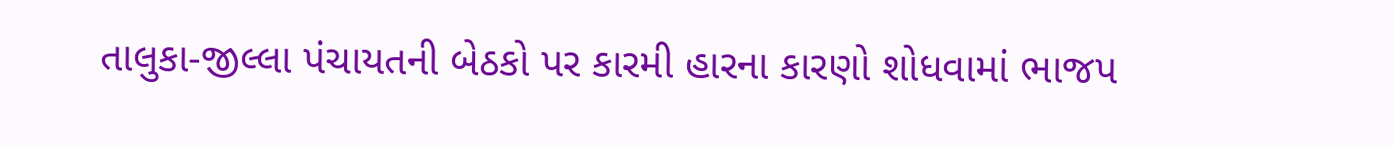તાલુકા-જીલ્લા પંચાયતની બેઠકો પર કારમી હારના કારણો શોધવામાં ભાજપ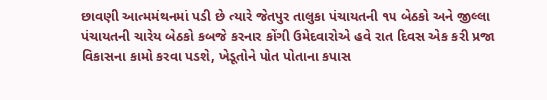છાવણી આત્મમંથનમાં પડી છે ત્યારે જેતપુર તાલુકા પંચાયતની ૧૫ બેઠકો અને જીલ્લા પંચાયતની ચારેય બેઠકો કબજે કરનાર કોંગી ઉમેદવારોએ હવે રાત દિવસ એક કરી પ્રજા વિકાસના કામો કરવા પડશે, ખેડૂતોને પોત પોતાના કપાસ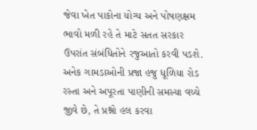જેવા ખેત પાકોના યોગ્ય અને પોષણક્ષમ ભાવો મળી રહે તે માટે સતત સરકાર ઉપરાંત સંબંધિતોને રજુઆતો કરવી પડશે. અનેક ગામડાઓની પ્રજા હજુ ધૂળિયા રોડ રસ્તા અને અપૂરતા પાણીની સમસ્યા વચ્ચે જીવે છે, તે પ્રશ્નો હલ કરવા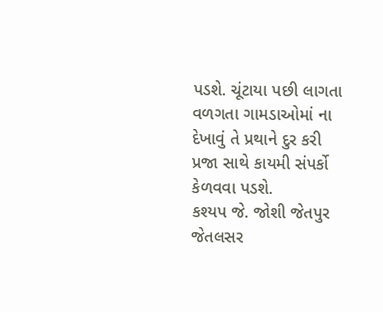પડશે. ચૂંટાયા પછી લાગતા વળગતા ગામડાઓમાં ના દેખાવું તે પ્રથાને દુર કરી પ્રજા સાથે કાયમી સંપર્કો કેળવવા પડશે.
કશ્યપ જે. જોશી જેતપુર જેતલસર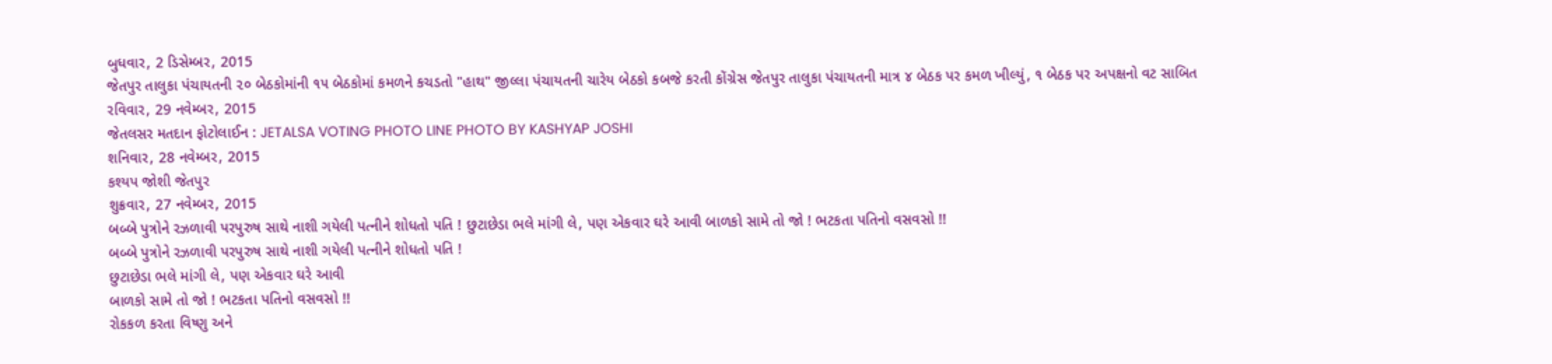બુધવાર, 2 ડિસેમ્બર, 2015
જેતપુર તાલુકા પંચાયતની ૨૦ બેઠકોમાંની ૧૫ બેઠકોમાં કમળને કચડતો "હાથ" જીલ્લા પંચાયતની ચારેય બેઠકો કબજે કરતી કોંગ્રેસ જેતપુર તાલુકા પંચાયતની માત્ર ૪ બેઠક પર કમળ ખીલ્યું, ૧ બેઠક પર અપક્ષનો વટ સાબિત
રવિવાર, 29 નવેમ્બર, 2015
જેતલસર મતદાન ફોટોલાઈન : JETALSA VOTING PHOTO LINE PHOTO BY KASHYAP JOSHI
શનિવાર, 28 નવેમ્બર, 2015
કશ્યપ જોશી જેતપુર
શુક્રવાર, 27 નવેમ્બર, 2015
બબ્બે પુત્રોને રઝળાવી પરપુરુષ સાથે નાશી ગયેલી પત્નીને શોધતો પતિ ! છુટાછેડા ભલે માંગી લે, પણ એકવાર ઘરે આવી બાળકો સામે તો જો ! ભટકતા પતિનો વસવસો !!
બબ્બે પુત્રોને રઝળાવી પરપુરુષ સાથે નાશી ગયેલી પત્નીને શોધતો પતિ !
છુટાછેડા ભલે માંગી લે, પણ એકવાર ઘરે આવી
બાળકો સામે તો જો ! ભટકતા પતિનો વસવસો !!
રોકકળ કરતા વિષ્ણુ અને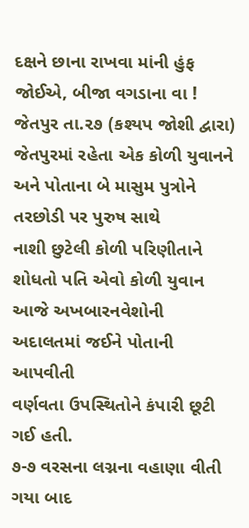દક્ષને છાના રાખવા માંની હુંફ જોઈએ, બીજા વગડાના વા !
જેતપુર તા.૨૭ (કશ્યપ જોશી દ્વારા)
જેતપુરમાં રહેતા એક કોળી યુવાનને અને પોતાના બે માસુમ પુત્રોને તરછોડી પર પુરુષ સાથે
નાશી છુટેલી કોળી પરિણીતાને
શોધતો પતિ એવો કોળી યુવાન આજે અખબારનવેશોની અદાલતમાં જઈને પોતાની આપવીતી
વર્ણવતા ઉપસ્થિતોને કંપારી છૂટી
ગઈ હતી.
૭-૭ વરસના લગ્નના વહાણા વીતી ગયા બાદ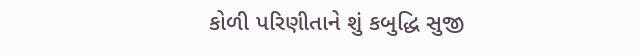કોળી પરિણીતાને શું કબુદ્ધિ સુજી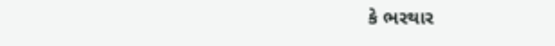કે ભરથાર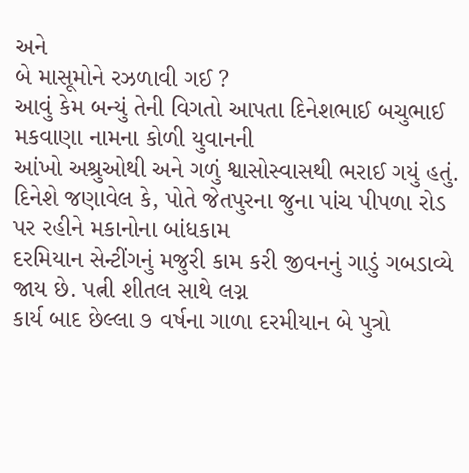અને
બે માસૂમોને રઝળાવી ગઈ ?
આવું કેમ બન્યું તેની વિગતો આપતા દિનેશભાઈ બચુભાઈ મકવાણા નામના કોળી યુવાનની
આંખો અશ્રુઓથી અને ગળું શ્વાસોસ્વાસથી ભરાઈ ગયું હતું.
દિનેશે જણાવેલ કે, પોતે જેતપુરના જુના પાંચ પીપળા રોડ પર રહીને મકાનોના બાંધકામ
દરમિયાન સેન્ટીંગનું મજુરી કામ કરી જીવનનું ગાડું ગબડાવ્યે જાય છે. પત્ની શીતલ સાથે લગ્ન
કાર્ય બાદ છેલ્લા ૭ વર્ષના ગાળા દરમીયાન બે પુત્રો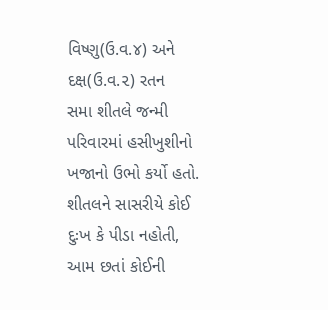વિષ્ણુ(ઉ.વ.૪) અને દક્ષ(ઉ.વ.૨) રતન
સમા શીતલે જન્મી પરિવારમાં હસીખુશીનો ખજાનો ઉભો કર્યો હતો.
શીતલને સાસરીયે કોઈ દુઃખ કે પીડા નહોતી, આમ છતાં કોઈની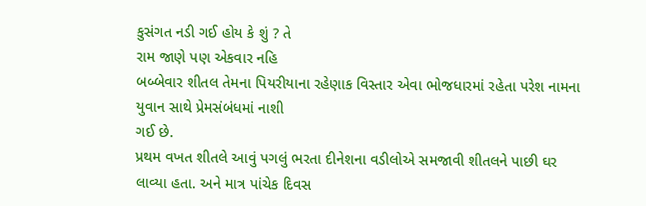કુસંગત નડી ગઈ હોય કે શું ? તે
રામ જાણે પણ એકવાર નહિ
બબ્બેવાર શીતલ તેમના પિયરીયાના રહેણાક વિસ્તાર એવા ભોજધારમાં રહેતા પરેશ નામના
યુવાન સાથે પ્રેમસંબંધમાં નાશી
ગઈ છે.
પ્રથમ વખત શીતલે આવું પગલું ભરતા દીનેશના વડીલોએ સમજાવી શીતલને પાછી ઘર
લાવ્યા હતા. અને માત્ર પાંચેક દિવસ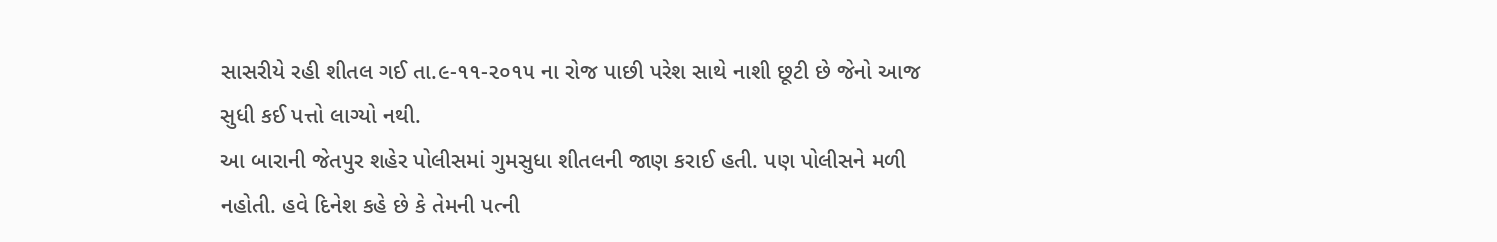સાસરીયે રહી શીતલ ગઈ તા.૯-૧૧-૨૦૧૫ ના રોજ પાછી પરેશ સાથે નાશી છૂટી છે જેનો આજ
સુધી કઈ પત્તો લાગ્યો નથી.
આ બારાની જેતપુર શહેર પોલીસમાં ગુમસુધા શીતલની જાણ કરાઈ હતી. પણ પોલીસને મળી
નહોતી. હવે દિનેશ કહે છે કે તેમની પત્ની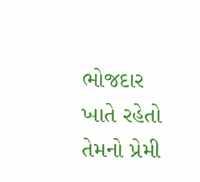ભોજદાર ખાતે રહેતો તેમનો પ્રેમી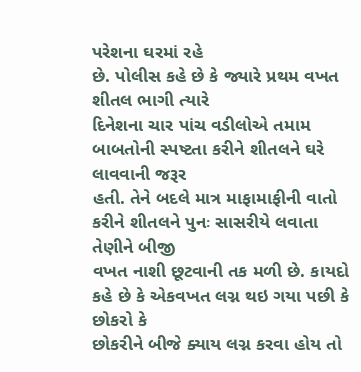પરેશના ઘરમાં રહે
છે. પોલીસ કહે છે કે જ્યારે પ્રથમ વખત શીતલ ભાગી ત્યારે
દિનેશના ચાર પાંચ વડીલોએ તમામ બાબતોની સ્પષ્ટતા કરીને શીતલને ઘરે લાવવાની જરૂર
હતી. તેને બદલે માત્ર માફામાફીની વાતો કરીને શીતલને પુનઃ સાસરીયે લવાતા તેણીને બીજી
વખત નાશી છૂટવાની તક મળી છે. કાયદો કહે છે કે એકવખત લગ્ન થઇ ગયા પછી કે છોકરો કે
છોકરીને બીજે ક્યાય લગ્ન કરવા હોય તો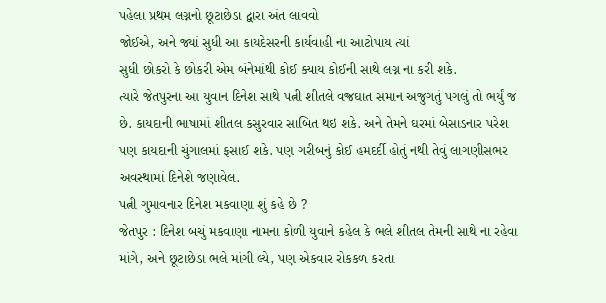પહેલા પ્રથમ લગ્નનો છૂટાછેડા દ્વારા અંત લાવવો
જોઈએ, અને જ્યાં સુધી આ કાયદેસરની કાર્યવાહી ના આટોપાય ત્યાં
સુધી છોકરો કે છોકરી એમ બંનેમાંથી કોઈ ક્યાય કોઈની સાથે લગ્ન ના કરી શકે.
ત્યારે જેતપુરના આ યુવાન દિનેશ સાથે પત્ની શીતલે વજ્રઘાત સમાન અજુગતું પગલું તો ભર્યું જ
છે. કાયદાની ભાષામાં શીતલ કસુરવાર સાબિત થઇ શકે. અને તેમને ઘરમાં બેસાડનાર પરેશ
પણ કાયદાની ચુંગાલમાં ફસાઈ શકે. પણ ગરીબનું કોઈ હમદર્દી હોતું નથી તેવું લાગણીસભર
અવસ્થામાં દિનેશે જણાવેલ.
પત્ની ગુમાવનાર દિનેશ મકવાણા શું કહે છે ?
જેતપુર : દિનેશ બચું મકવાણા નામના કોળી યુવાને કહેલ કે ભલે શીતલ તેમની સાથે ના રહેવા
માંગે, અને છૂટાછેડા ભલે માંગી લ્યે, પણ એકવાર રોકકળ કરતા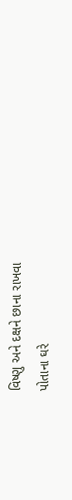વિષ્ણુ અને દક્ષને છાના રાખવા
પોતાના ઘરે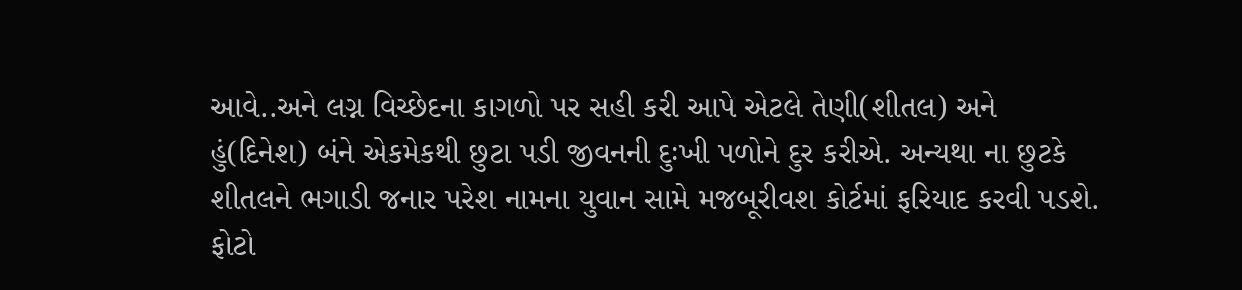આવે..અને લગ્ન વિચ્છેદના કાગળો પર સહી કરી આપે એટલે તેણી(શીતલ) અને
હું(દિનેશ) બંને એકમેકથી છુટા પડી જીવનની દુઃખી પળોને દુર કરીએ. અન્યથા ના છુટકે
શીતલને ભગાડી જનાર પરેશ નામના યુવાન સામે મજબૂરીવશ કોર્ટમાં ફરિયાદ કરવી પડશે.
ફોટો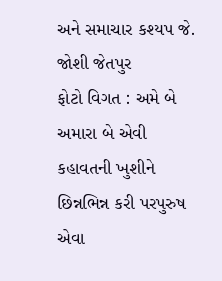અને સમાચાર કશ્યપ જે. જોશી જેતપુર
ફોટો વિગત : અમે બે અમારા બે એવી કહાવતની ખુશીને છિન્નભિન્ન કરી પરપુરુષ એવા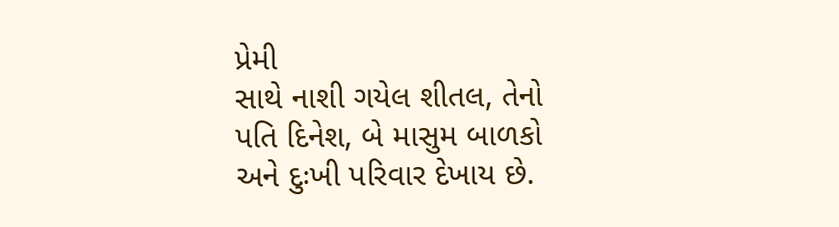પ્રેમી
સાથે નાશી ગયેલ શીતલ, તેનો પતિ દિનેશ, બે માસુમ બાળકો અને દુઃખી પરિવાર દેખાય છે.